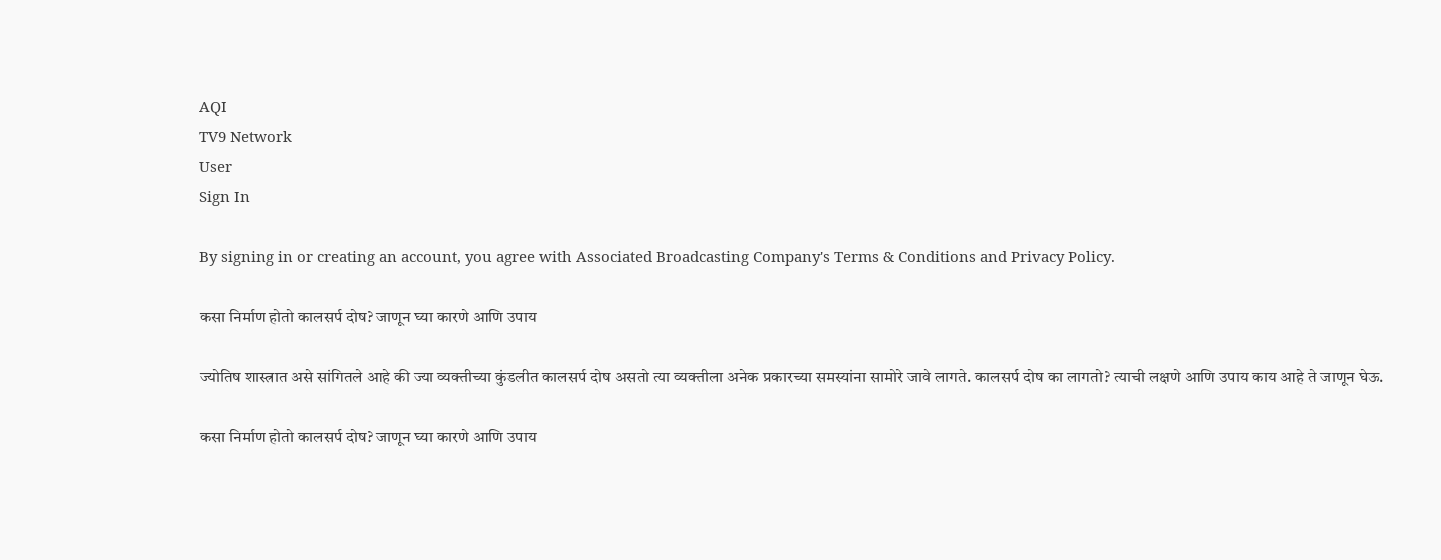AQI
TV9 Network
User
Sign In

By signing in or creating an account, you agree with Associated Broadcasting Company's Terms & Conditions and Privacy Policy.

कसा निर्माण होतो कालसर्प दोष? जाणून घ्या कारणे आणि उपाय

ज्योतिष शास्त्रात असे सांगितले आहे की ज्या व्यक्तीच्या कुंडलीत कालसर्प दोष असतो त्या व्यक्तीला अनेक प्रकारच्या समस्यांना सामोरे जावे लागते. कालसर्प दोष का लागतो? त्याची लक्षणे आणि उपाय काय आहे ते जाणून घेऊ.

कसा निर्माण होतो कालसर्प दोष? जाणून घ्या कारणे आणि उपाय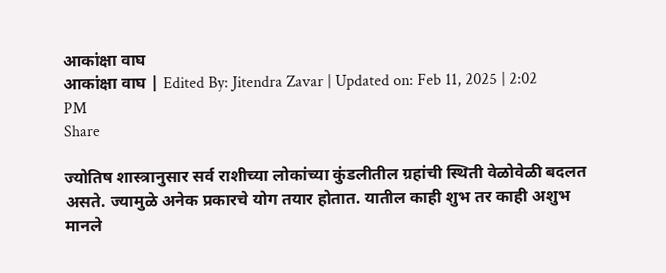आकांक्षा वाघ
आकांक्षा वाघ | Edited By: Jitendra Zavar | Updated on: Feb 11, 2025 | 2:02 PM
Share

ज्योतिष शास्त्रानुसार सर्व राशीच्या लोकांच्या कुंडलीतील ग्रहांची स्थिती वेळोवेळी बदलत असते. ज्यामुळे अनेक प्रकारचे योग तयार होतात. यातील काही शुभ तर काही अशुभ मानले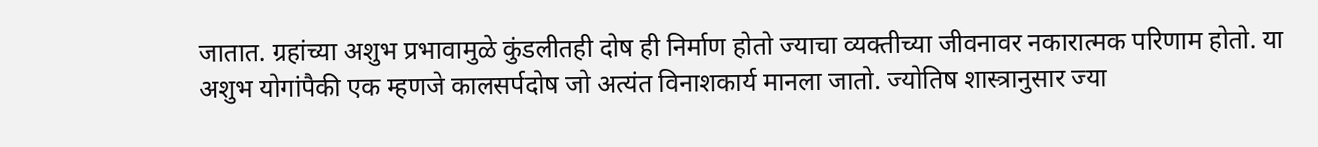जातात. ग्रहांच्या अशुभ प्रभावामुळे कुंडलीतही दोष ही निर्माण होतो ज्याचा व्यक्तीच्या जीवनावर नकारात्मक परिणाम होतो. या अशुभ योगांपैकी एक म्हणजे कालसर्पदोष जो अत्यंत विनाशकार्य मानला जातो. ज्योतिष शास्त्रानुसार ज्या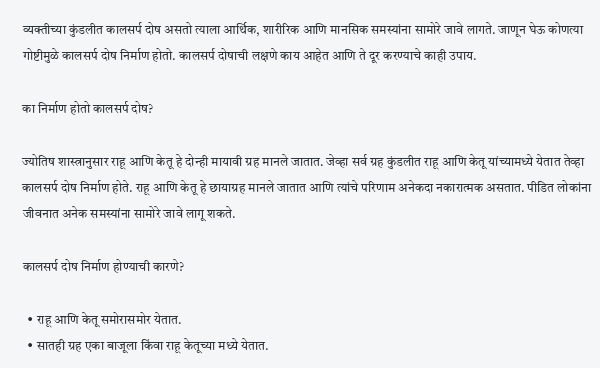व्यक्तीच्या कुंडलीत कालसर्प दोष असतो त्याला आर्थिक, शारीरिक आणि मानसिक समस्यांना सामोरे जावे लागते. जाणून घेऊ कोणत्या गोष्टीमुळे कालसर्प दोष निर्माण होतो. कालसर्प दोषाची लक्षणे काय आहेत आणि ते दूर करण्याचे काही उपाय.

का निर्माण होतो कालसर्प दोष?

ज्योतिष शास्त्रानुसार राहू आणि केतू हे दोन्ही मायावी ग्रह मानले जातात. जेव्हा सर्व ग्रह कुंडलीत राहू आणि केतू यांच्यामध्ये येतात तेव्हा कालसर्प दोष निर्माण होते. राहू आणि केतू हे छायाग्रह मानले जातात आणि त्यांचे परिणाम अनेकदा नकारात्मक असतात. पीडित लोकांना जीवनात अनेक समस्यांना सामोरे जावे लागू शकते.

कालसर्प दोष निर्माण होण्याची कारणे?

  • राहू आणि केतू समोरासमोर येतात.
  • सातही ग्रह एका बाजूला किंवा राहू केतूच्या मध्ये येतात.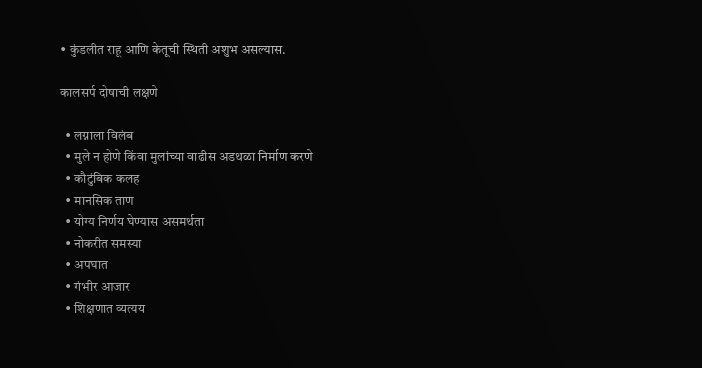• कुंडलीत राहू आणि केतूची स्थिती अशुभ असल्यास.

कालसर्प दोषाची लक्षणे

  • लग्नाला विलंब
  • मुले न होणे किंवा मुलांच्या वाढीस अडथळा निर्माण करणे
  • कौटुंबिक कलह
  • मानसिक ताण
  • योग्य निर्णय घेण्यास असमर्थता
  • नोकरीत समस्या
  • अपघात
  • गंभीर आजार
  • शिक्षणात व्यत्यय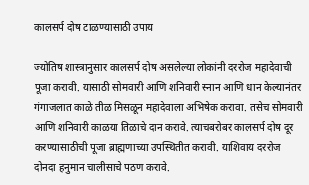कालसर्प दोष टाळण्यासाठी उपाय

ज्योतिष शास्त्रानुसार कालसर्प दोष असलेल्या लोकांनी दररोज महादेवाची पूजा करावी. यासाठी सोमवारी आणि शनिवारी स्नान आणि धान केल्यानंतर गंगाजलात काळे तीळ मिसळून महादेवाला अभिषेक करावा. तसेच सोमवारी आणि शनिवारी काळया तिळाचे दान करावे. त्याचबरोबर कालसर्प दोष दूर करण्यासाठीची पूजा ब्राह्मणाच्या उपस्थितीत करावी. याशिवाय दररोज दोनदा हनुमान चालीसाचे पठण करावे.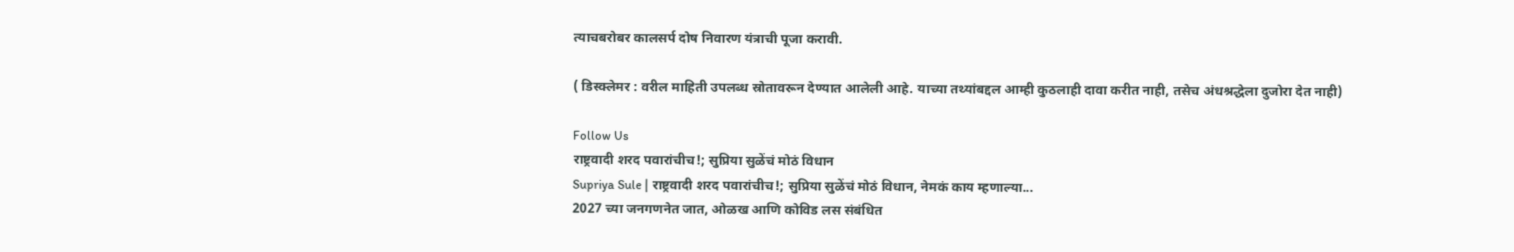त्याचबरोबर कालसर्प दोष निवारण यंत्राची पूजा करावी.

( डिस्क्लेमर : वरील माहिती उपलब्ध स्रोतावरून देण्यात आलेली आहे. याच्या तथ्यांबद्दल आम्ही कुठलाही दावा करीत नाही, तसेच अंधश्रद्धेला दुजोरा देत नाही)

Follow Us
राष्ट्रवादी शरद पवारांचीच!; सुप्रिया सुळेंचं मोठं विधान
Supriya Sule | राष्ट्रवादी शरद पवारांचीच!; सुप्रिया सुळेंचं मोठं विधान, नेमकं काय म्हणाल्या...
2027 च्या जनगणनेत जात, ओळख आणि कोविड लस संबंधित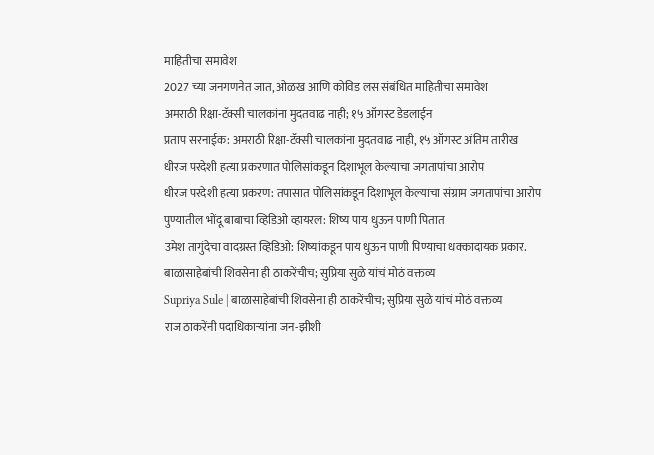माहितीचा समावेश
2027 च्या जनगणनेत जात, ओळख आणि कोविड लस संबंधित माहितीचा समावेश
अमराठी रिक्षा-टॅक्सी चालकांना मुदतवाढ नाही; १५ ऑगस्ट डेडलाईन
प्रताप सरनाईक: अमराठी रिक्षा-टॅक्सी चालकांना मुदतवाढ नाही, १५ ऑगस्ट अंतिम तारीख
धीरज परदेशी हत्या प्रकरणात पोलिसांकडून दिशाभूल केल्याचा जगतापांचा आरोप
धीरज परदेशी हत्या प्रकरण: तपासात पोलिसांकडून दिशाभूल केल्याचा संग्राम जगतापांचा आरोप
पुण्यातील भोंदू बाबाचा व्हिडिओ व्हायरल: शिष्य पाय धुऊन पाणी पितात
उमेश तागुंदेचा वादग्रस्त व्हिडिओ: शिष्यांकडून पाय धुऊन पाणी पिण्याचा धक्कादायक प्रकार.
बाळासाहेबांची शिवसेना ही ठाकरेंचीच; सुप्रिया सुळे यांचं मोठं वक्तव्य
Supriya Sule | बाळासाहेबांची शिवसेना ही ठाकरेंचीच; सुप्रिया सुळे यांचं मोठं वक्तव्य
राज ठाकरेंनी पदाधिकाऱ्यांना जन-झीशी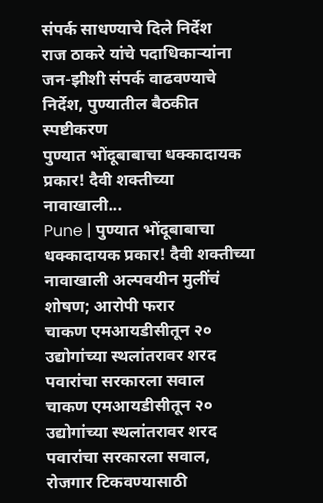संपर्क साधण्याचे दिले निर्देश
राज ठाकरे यांचे पदाधिकाऱ्यांना जन-झीशी संपर्क वाढवण्याचे निर्देश, पुण्यातील बैठकीत स्पष्टीकरण
पुण्यात भोंदूबाबाचा धक्कादायक प्रकार! दैवी शक्तीच्या नावाखाली...
Pune | पुण्यात भोंदूबाबाचा धक्कादायक प्रकार! दैवी शक्तीच्या नावाखाली अल्पवयीन मुलींचं शोषण; आरोपी फरार
चाकण एमआयडीसीतून २० उद्योगांच्या स्थलांतरावर शरद पवारांचा सरकारला सवाल
चाकण एमआयडीसीतून २० उद्योगांच्या स्थलांतरावर शरद पवारांचा सरकारला सवाल, रोजगार टिकवण्यासाठी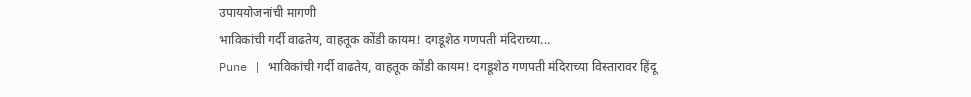उपाययोजनांची मागणी
भाविकांची गर्दी वाढतेय, वाहतूक कोंडी कायम! दगडूशेठ गणपती मंदिराच्या...
Pune | भाविकांची गर्दी वाढतेय, वाहतूक कोंडी कायम! दगडूशेठ गणपती मंदिराच्या विस्तारावर हिंदू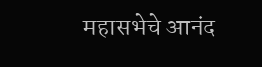महासभेचे आनंद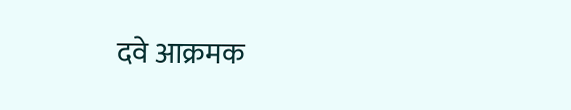दवे आक्रमक